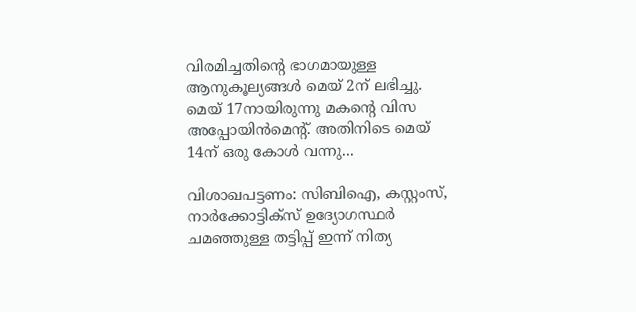വിരമിച്ചതിന്‍റെ ഭാഗമായുള്ള ആനുകൂല്യങ്ങൾ മെയ് 2ന് ലഭിച്ചു. മെയ് 17നായിരുന്നു മകന്‍റെ വിസ അപ്പോയിന്‍മെന്‍റ്. അതിനിടെ മെയ് 14ന് ഒരു കോള്‍ വന്നു...

വിശാഖപട്ടണം: സിബിഐ, കസ്റ്റംസ്, നാർക്കോട്ടിക്സ് ഉദ്യോഗസ്ഥർ ചമഞ്ഞുള്ള തട്ടിപ്പ് ഇന്ന് നിത്യ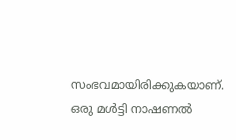സംഭവമായിരിക്കുകയാണ്. ഒരു മൾട്ടി നാഷണൽ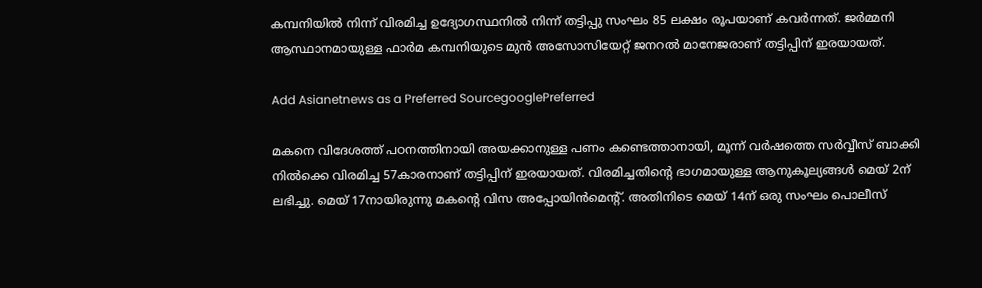കമ്പനിയിൽ നിന്ന് വിരമിച്ച ഉദ്യോഗസ്ഥനിൽ നിന്ന് തട്ടിപ്പു സംഘം 85 ലക്ഷം രൂപയാണ് കവർന്നത്. ജർമ്മനി ആസ്ഥാനമായുള്ള ഫാർമ കമ്പനിയുടെ മുൻ അസോസിയേറ്റ് ജനറൽ മാനേജരാണ് തട്ടിപ്പിന് ഇരയായത്.

Add Asianetnews as a Preferred SourcegooglePreferred

മകനെ വിദേശത്ത് പഠനത്തിനായി അയക്കാനുള്ള പണം കണ്ടെത്താനായി, മൂന്ന് വർഷത്തെ സർവ്വീസ് ബാക്കി നിൽക്കെ വിരമിച്ച 57കാരനാണ് തട്ടിപ്പിന് ഇരയായത്. വിരമിച്ചതിന്‍റെ ഭാഗമായുള്ള ആനുകൂല്യങ്ങൾ മെയ് 2ന് ലഭിച്ചു. മെയ് 17നായിരുന്നു മകന്‍റെ വിസ അപ്പോയിന്‍മെന്‍റ്. അതിനിടെ മെയ് 14ന് ഒരു സംഘം പൊലീസ്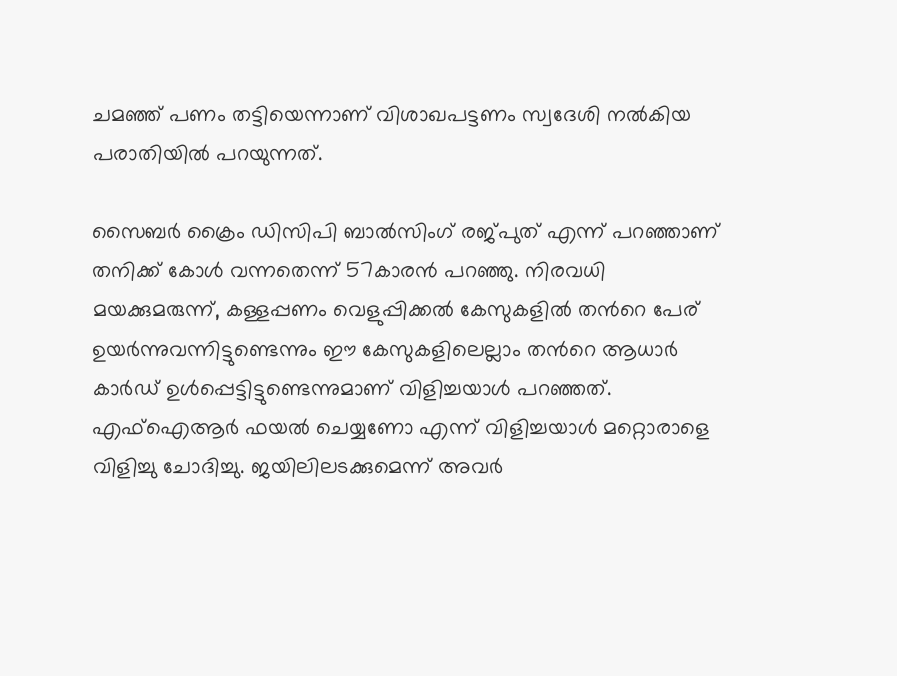ചമഞ്ഞ് പണം തട്ടിയെന്നാണ് വിശാഖപട്ടണം സ്വദേശി നൽകിയ പരാതിയിൽ പറയുന്നത്.

സൈബർ ക്രൈം ഡിസിപി ബാൽസിംഗ് രജ്പുത് എന്ന് പറഞ്ഞാണ് തനിക്ക് കോള്‍ വന്നതെന്ന് 57കാരൻ പറഞ്ഞു. നിരവധി മയക്കുമരുന്ന്, കള്ളപ്പണം വെളുപ്പിക്കൽ കേസുകളിൽ തന്‍റെ പേര് ഉയർന്നുവന്നിട്ടുണ്ടെന്നും ഈ കേസുകളിലെല്ലാം തന്‍റെ ആധാർ കാർഡ് ഉള്‍പ്പെട്ടിട്ടുണ്ടെന്നുമാണ് വിളിച്ചയാള്‍ പറഞ്ഞത്. എഫ്ഐആർ ഫയൽ ചെയ്യണോ എന്ന് വിളിച്ചയാള്‍ മറ്റൊരാളെ വിളിച്ചു ചോദിച്ചു. ജയിലിലടക്കുമെന്ന് അവർ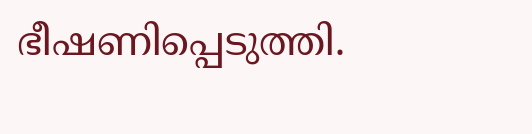ഭീഷണിപ്പെടുത്തി.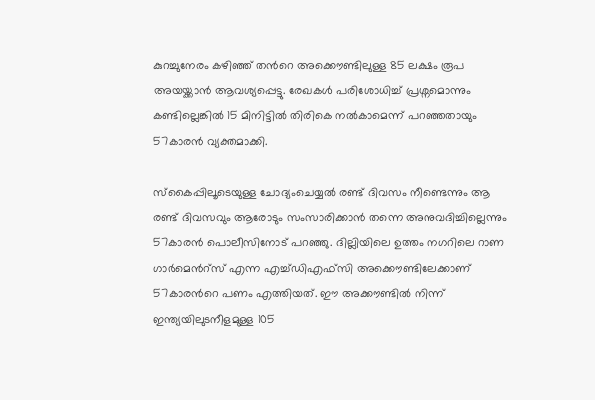കുറച്ചുനേരം കഴിഞ്ഞ് തന്‍റെ അക്കൌണ്ടിലുള്ള 85 ലക്ഷം രൂപ അയയ്ക്കാൻ ആവശ്യപ്പെട്ടു. രേഖകള്‍ പരിശോധിച്ച് പ്രശ്നമൊന്നും കണ്ടില്ലെങ്കിൽ 15 മിനിട്ടിൽ തിരികെ നൽകാമെന്ന് പറഞ്ഞതായും 57കാരൻ വ്യക്തമാക്കി.

സ്‌കൈപ്പിലൂടെയുള്ള ചോദ്യംചെയ്യൽ രണ്ട് ദിവസം നീണ്ടെന്നും ആ രണ്ട് ദിവസവും ആരോടും സംസാരിക്കാൻ തന്നെ അനുവദിച്ചില്ലെന്നും 57കാരൻ പൊലീസിനോട് പറഞ്ഞു. ദില്ലിയിലെ ഉത്തം നഗറിലെ റാണ ഗാർമെന്‍റ്സ് എന്ന എച്ച്ഡിഎഫ്‍സി അക്കൌണ്ടിലേക്കാണ് 57കാരന്‍റെ പണം എത്തിയത്. ഈ അക്കൗണ്ടിൽ നിന്ന് ഇന്ത്യയിലുടനീളമുള്ള 105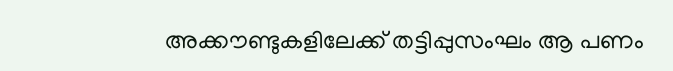അക്കൗണ്ടുകളിലേക്ക് തട്ടിപ്പുസംഘം ആ പണം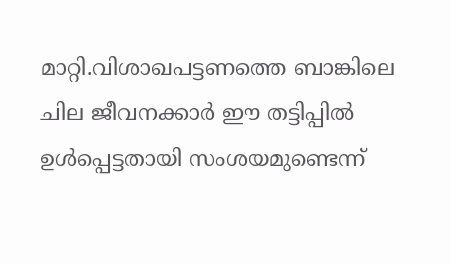മാറ്റി.വിശാഖപട്ടണത്തെ ബാങ്കിലെ ചില ജീവനക്കാർ ഈ തട്ടിപ്പിൽ ഉള്‍പ്പെട്ടതായി സംശയമുണ്ടെന്ന്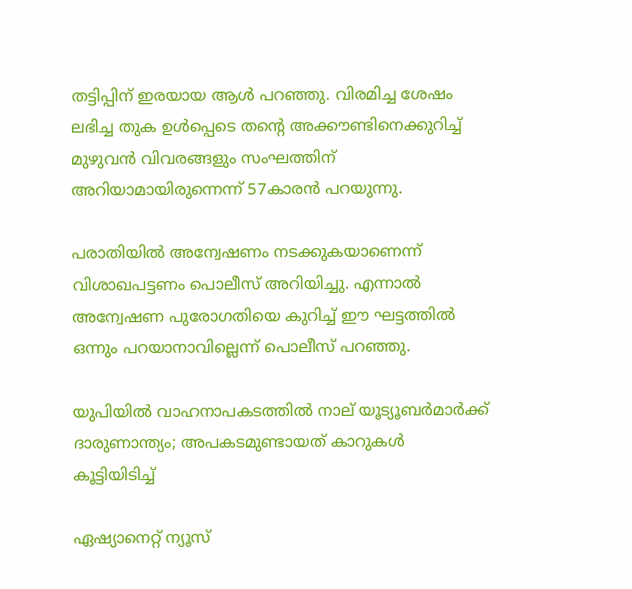തട്ടിപ്പിന് ഇരയായ ആള്‍ പറഞ്ഞു. വിരമിച്ച ശേഷം ലഭിച്ച തുക ഉൾപ്പെടെ തന്‍റെ അക്കൗണ്ടിനെക്കുറിച്ച് മുഴുവൻ വിവരങ്ങളും സംഘത്തിന് അറിയാമായിരുന്നെന്ന് 57കാരൻ പറയുന്നു.

പരാതിയിൽ അന്വേഷണം നടക്കുകയാണെന്ന് വിശാഖപട്ടണം പൊലീസ് അറിയിച്ചു. എന്നാൽ അന്വേഷണ പുരോഗതിയെ കുറിച്ച് ഈ ഘട്ടത്തിൽ ഒന്നും പറയാനാവില്ലെന്ന് പൊലീസ് പറഞ്ഞു.

യുപിയിൽ വാഹനാപകടത്തിൽ നാല് യൂട്യൂബർമാർക്ക് ദാരുണാന്ത്യം; അപകടമുണ്ടായത് കാറുകള്‍ കൂട്ടിയിടിച്ച്

ഏഷ്യാനെറ്റ് ന്യൂസ്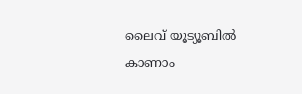ലൈവ് യൂട്യൂബിൽ കാണാം